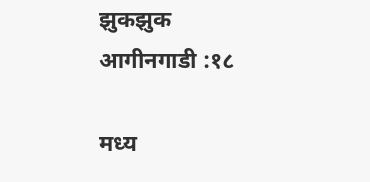झुकझुक आगीनगाडी :१८

मध्य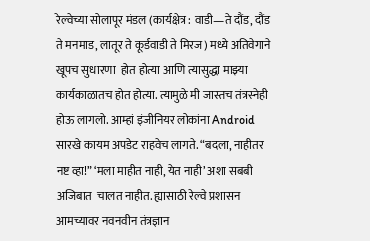रेल्वेच्या सोलापूर मंडल (कार्यक्षेत्र : वाडी—ते दौंड, दौंड ते मनमाड, लातूर ते कूर्डवाडी ते मिरज) मध्ये अतिवेगाने खूपच सुधारणा  होत होत्या आणि त्यासुद्धा माझ्या कार्यकाळातच होत होत्या. त्यामुळे मी जास्तच तंत्रस्नेही होऊ लागलो. आम्हां इंजीनियर लोकांना Android सारखे कायम अपडेट राहवेच लागते. “बदला, नाहीतर नष्ट व्हा!” ‘मला माहीत नाही, येत नाही’ अशा सबबी  अजिबात  चालत नाहीत. ह्यासाठी रेल्वे प्रशासन  आमच्यावर नवनवीन तंत्रज्ञान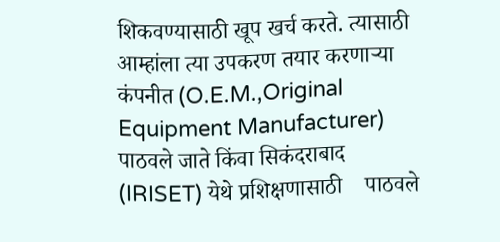शिकवण्यासाठी खूप खर्च करते. त्यासाठी  आम्हांला त्या उपकरण तयार करणाऱ्या कंपनीत (O.E.M.,Original Equipment Manufacturer) पाठवले जाते किंवा सिकंदराबाद  (IRISET) येथे प्रशिक्षणासाठी    पाठवले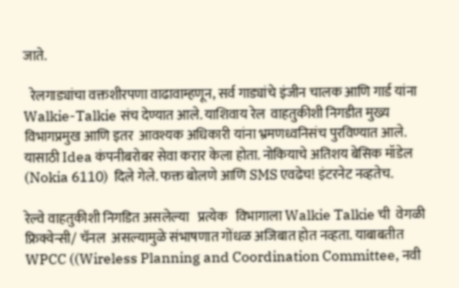जाते.

  रेलगाड्यांचा वक्तशीरपणा वाढावाम्हणून, सर्व गाड्यांचे इंजीन चालक आणि गार्ड यांना Walkie-Talkie संच देण्यात आले. याशिवाय रेल  वाहतुकीशी निगडीत मुख्य विभागप्रमुख आणि इतर  आवश्यक अधिकारी यांना भ्रमणध्वनिसंच पुरविण्यात आले. यासाठी Idea कंपनीबरोबर सेवा करार केला होता. नोकियाचे अतिशय बेसिक मॉडेल (Nokia 6110)  दिले गेले. फक्त बोलणे आणि SMS एवढेच! इंटरनेट नव्हतेच.

रेल्वे वाहतुकीशी निगडित असलेल्या   प्रत्येक   विभागाला Walkie Talkie ची  वेगळी फ्रिक्वेन्सी/ चॅनल  असल्यामुळे संभाषणात गोंधळ अजिबात होत नव्हता. याबाबतीत WPCC ((Wireless Planning and Coordination Committee, नवी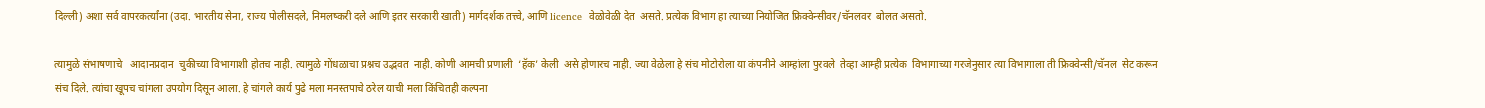दिल्ली) अशा सर्व वापरकर्त्यांना (उदा. भारतीय सेना, राज्य पोलीसदले, निमलष्करी दले आणि इतर सरकारी खाती) मार्गदर्शक तत्त्वे, आणि licence  वेळोवेळी देत  असते. प्रत्येक विभाग हा त्याच्या नियोजित फ्रिक्वेन्सीवर/चॅनलवर  बोलत असतो.

त्यामुळे संभाषणाचे   आदानप्रदान  चुकीच्या विभागाशी होतच नाही. त्यामुळे गोंधळाचा प्रश्नच उद्भवत  नाही. कोणी आमची प्रणाली  ‘हॅक’ केली  असे होणारच नाही. ज्या वेळेला हे संच मोटोरोला या कंपनीने आम्हांला पुरवले  तेव्हा आम्ही प्रत्येक  विभागाच्या गरजेनुसार त्या विभागाला ती फ्रिक्वेन्सी/चॅनल  सेट करून संच दिले. त्यांचा खूपच चांगला उपयोग दिसून आला. हे चांगले कार्य पुढे मला मनस्तपाचे ठरेल याची मला किंचितही कल्पना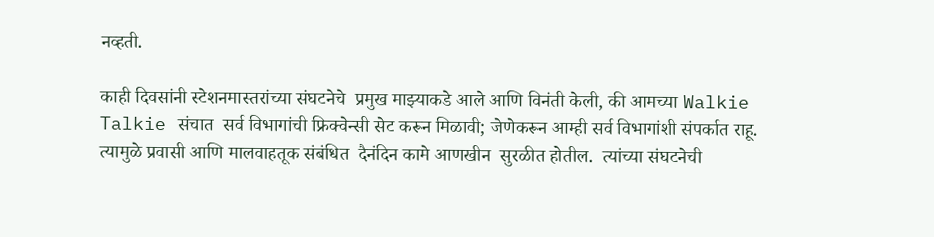नव्हती.

काही दिवसांनी स्टेशनमास्तरांच्या संघटनेचे  प्रमुख माझ्याकडे आले आणि विनंती केली, की आमच्या Walkie Talkie संचात  सर्व विभागांची फ्रिक्वेन्सी सेट करून मिळावी; जेणेकरून आम्ही सर्व विभागांशी संपर्कात राहू.  त्यामुळे प्रवासी आणि मालवाहतूक संबंधित  दैनंदिन कामे आणखीन  सुरळीत होतील.  त्यांच्या संघटनेची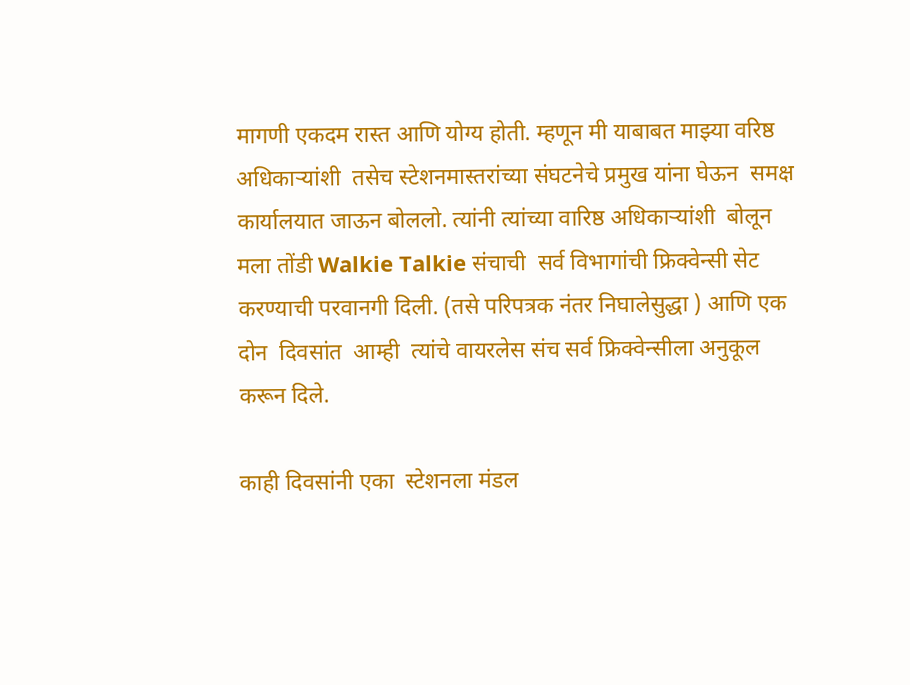मागणी एकदम रास्त आणि योग्य होती. म्हणून मी याबाबत माझ्या वरिष्ठ अधिकाऱ्यांशी  तसेच स्टेशनमास्तरांच्या संघटनेचे प्रमुख यांना घेऊन  समक्ष कार्यालयात जाऊन बोललो. त्यांनी त्यांच्या वारिष्ठ अधिकाऱ्यांशी  बोलून  मला तोंडी Walkie Talkie संचाची  सर्व विभागांची फ्रिक्वेन्सी सेट करण्याची परवानगी दिली. (तसे परिपत्रक नंतर निघालेसुद्धा ) आणि एक दोन  दिवसांत  आम्ही  त्यांचे वायरलेस संच सर्व फ्रिक्वेन्सीला अनुकूल  करून दिले.

काही दिवसांनी एका  स्टेशनला मंडल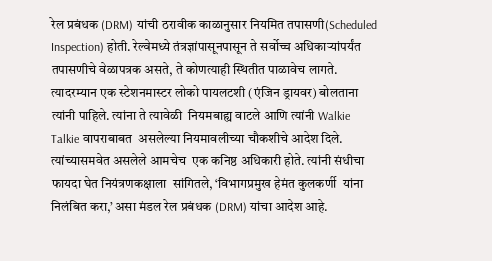रेल प्रबंधक (DRM) यांची ठरावीक काळानुसार नियमित तपासणी(Scheduled Inspection) होती. रेल्वेमध्ये तंत्रज्ञांपासूनपासून ते सर्वोच्च अधिकाऱ्यांपर्यंत तपासणीचे वेळापत्रक असते, ते कोणत्याही स्थितीत पाळावेच लागते. त्यादरम्यान एक स्टेशनमास्टर लोको पायलटशी (एंजिन ड्रायवर) बोलताना त्यांनी पाहिले. त्यांना ते त्यावेळी  नियमबाह्य वाटले आणि त्यांनी Walkie Talkie वापराबाबत  असलेल्या नियमावलीच्या चौकशीचे आदेश दिले. त्यांच्यासमवेत असलेले आमचेच  एक कनिष्ठ अधिकारी होते. त्यांनी संधीचा फायदा घेत नियंत्रणकक्षाला  सांगितले, ‘विभागप्रमुख हेमंत कुलकर्णी  यांना निलंबित करा,’ असा मंडल रेल प्रबंधक (DRM) यांचा आदेश आहे.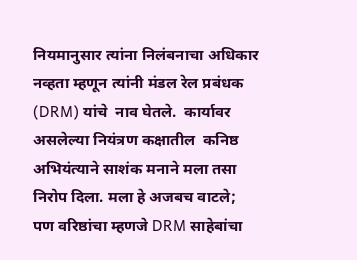नियमानुसार त्यांना निलंबनाचा अधिकार नव्हता म्हणून त्यांनी मंडल रेल प्रबंधक (DRM) यांचे  नाव घेतले.  कार्यावर असलेल्या नियंत्रण कक्षातील  कनिष्ठ अभियंत्याने साशंक मनाने मला तसा  निरोप दिला. मला हे अजबच वाटले; पण वरिष्ठांचा म्हणजे DRM साहेबांचा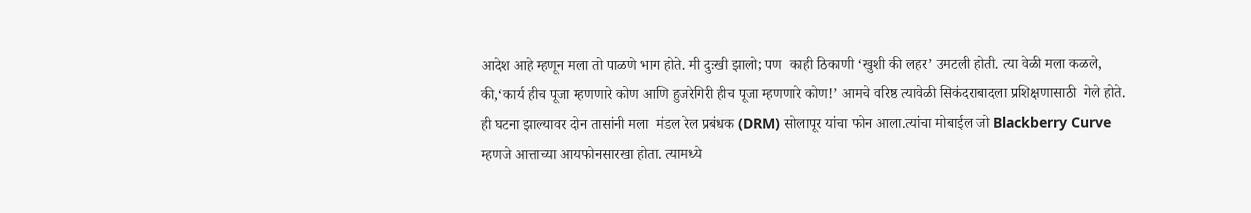आदेश आहे म्हणून मला तो पाळणे भाग होते. मी दुःखी झालो; पण  काही ठिकाणी ‘खुशी की लहर’ उमटली होती. त्या वेळी मला कळले, की,‘कार्य हीच पूजा म्हणणारे कोण आणि हुजरेगिरी हीच पूजा म्हणणारे कोण!’ आमचे वरिष्ठ त्यावेळी सिकंदराबादला प्रशिक्षणासाठी  गेले होते.  ही घटना झाल्यावर दोन तासांनी मला  मंडल रेल प्रबंधक (DRM) सोलापूर यांचा फोन आला.त्यांचा मोबाईल जो Blackberry Curve  म्हणजे आत्ताच्या आयफोनसारखा होता. त्यामध्ये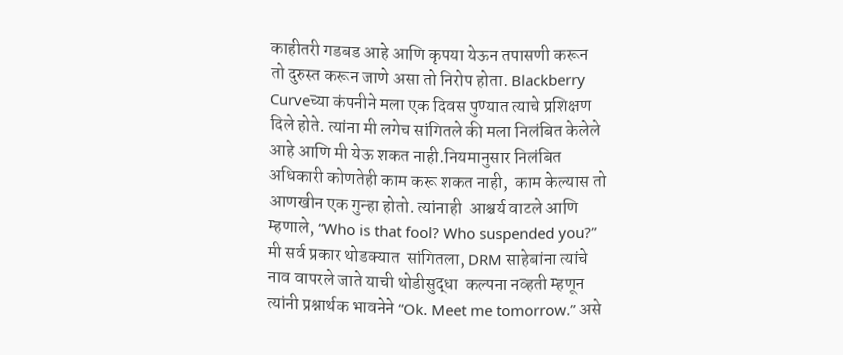काहीतरी गडबड आहे आणि कृपया येऊन तपासणी करून  तो दुरुस्त करून जाणे असा तो निरोप होता. Blackberry Curveच्या कंपनीने मला एक दिवस पुण्यात त्याचे प्रशिक्षण  दिले होते. त्यांना मी लगेच सांगितले की मला निलंबित केलेले आहे आणि मी येऊ शकत नाही.नियमानुसार निलंबित अधिकारी कोणतेही काम करू शकत नाही,  काम केल्यास तो आणखीन एक गुन्हा होतो. त्यांनाही  आश्चर्य वाटले आणि म्हणाले, “Who is that fool? Who suspended you?” मी सर्व प्रकार थोडक्यात  सांगितला, DRM साहेबांना त्यांचे नाव वापरले जाते याची थोडीसुद्धा  कल्पना नव्हती म्हणून त्यांनी प्रश्नार्थक भावनेने “Ok. Meet me tomorrow.” असे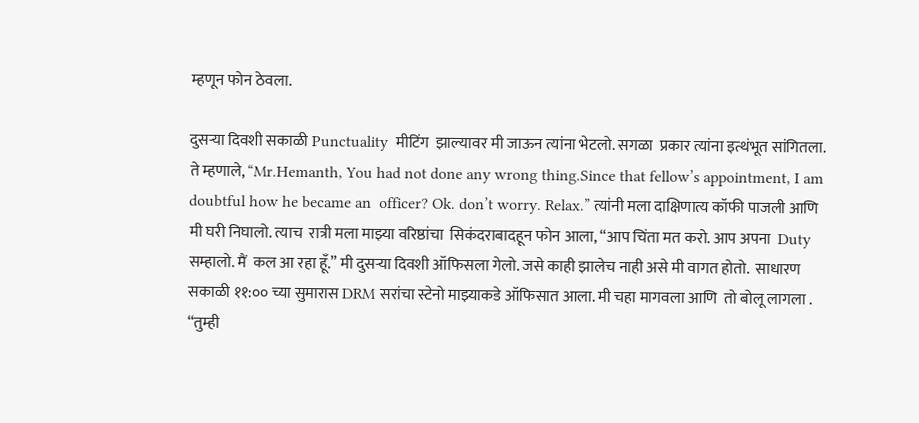म्हणून फोन ठेवला.

दुसऱ्या दिवशी सकाळी Punctuality  मीटिंग  झाल्यावर मी जाऊन त्यांना भेटलो. सगळा  प्रकार त्यांना इत्थंभूत सांगितला. ते म्हणाले, “Mr.Hemanth, You had not done any wrong thing.Since that fellow’s appointment, I am doubtful how he became an  officer? Ok. don’t worry. Relax.” त्यांनी मला दाक्षिणात्य कॉफी पाजली आणि मी घरी निघालो. त्याच  रात्री मला माझ्या वरिष्ठांचा  सिकंदराबादहून फोन आला, “आप चिंता मत करो. आप अपना  Duty सम्हालो. मैं  कल आ रहा हूँ.” मी दुसऱ्या दिवशी ऑफिसला गेलो. जसे काही झालेच नाही असे मी वागत होतो.  साधारण सकाळी ११:०० च्या सुमारास DRM सरांचा स्टेनो माझ्याकडे ऑफिसात आला. मी चहा मागवला आणि  तो बोलू लागला . “तुम्ही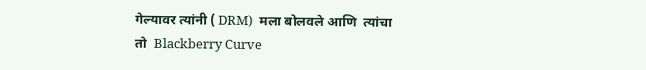गेल्यावर त्यांनी ( DRM)  मला बोलवले आणि  त्यांचा तो  Blackberry Curve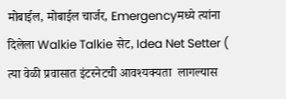मोबाईल, मोबाईल चार्जर, Emergencyमध्ये त्यांना दिलेला Walkie Talkie सेट, Idea Net Setter ( त्या वेळी प्रवासात इंटरनेटची आवश्यक्यता  लागल्यास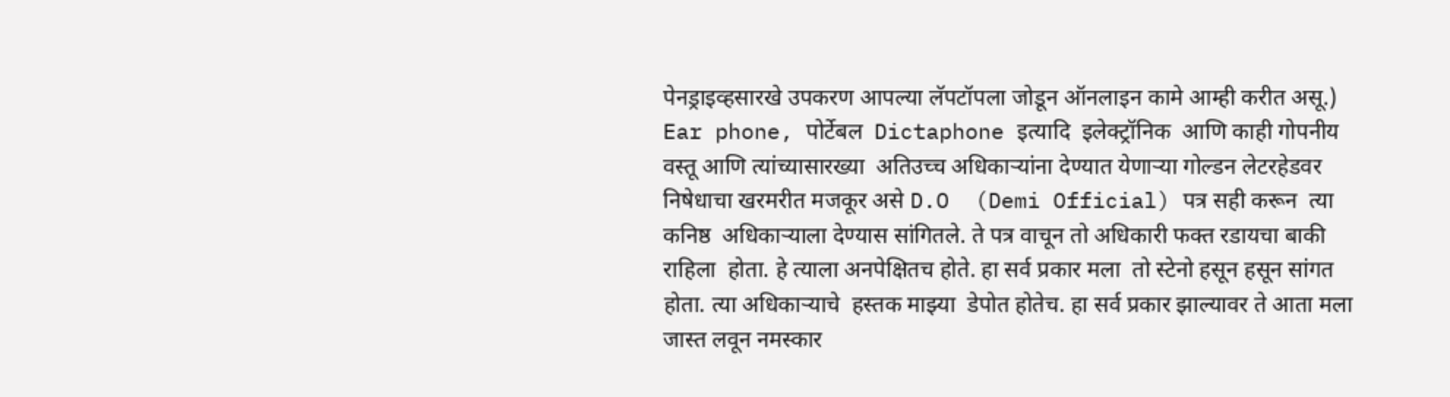पेनड्राइव्हसारखे उपकरण आपल्या लॅपटॉपला जोडून ऑनलाइन कामे आम्ही करीत असू.)  Ear phone, पोर्टेबल  Dictaphone इत्यादि  इलेक्ट्रॉनिक  आणि काही गोपनीय वस्तू आणि त्यांच्यासारख्या  अतिउच्च अधिकाऱ्यांना देण्यात येणाऱ्या गोल्डन लेटरहेडवर निषेधाचा खरमरीत मजकूर असे D.O  (Demi Official) पत्र सही करून  त्या कनिष्ठ  अधिकाऱ्याला देण्यास सांगितले. ते पत्र वाचून तो अधिकारी फक्त रडायचा बाकी राहिला  होता. हे त्याला अनपेक्षितच होते. हा सर्व प्रकार मला  तो स्टेनो हसून हसून सांगत  होता. त्या अधिकाऱ्याचे  हस्तक माझ्या  डेपोत होतेच. हा सर्व प्रकार झाल्यावर ते आता मला जास्त लवून नमस्कार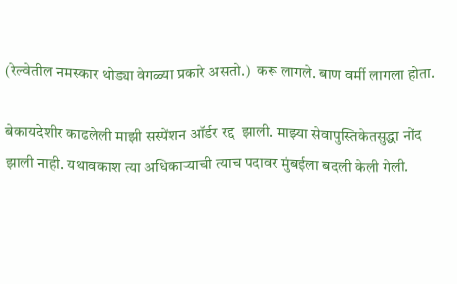(रेल्वेतील नमस्कार थोड्या वेगळ्या प्रकारे असतो.)  करू लागले. बाण वर्मी लागला होता.

बेकायदेशीर काढलेली माझी सस्पेंशन ऑर्डर रद्द  झाली. माझ्या सेवापुस्तिकेतसुद्धा नोंद झाली नाही. यथावकाश त्या अधिकाऱ्याची त्याच पदावर मुंबईला बदली केली गेली.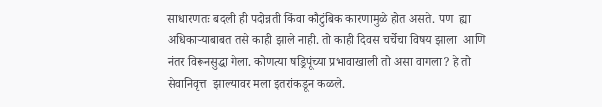साधारणतः बदली ही पदोन्नती किंवा कौटुंबिक कारणामुळे होत असते. पण  ह्या अधिकाऱ्याबाबत तसे काही झाले नाही. तो काही दिवस चर्चेचा विषय झाला  आणि नंतर विरूनसुद्धा गेला. कोणत्या षड्रिपूंच्या प्रभावाखाली तो असा वागला? हे तो सेवानिवृत्त  झाल्यावर मला इतरांकडून कळले.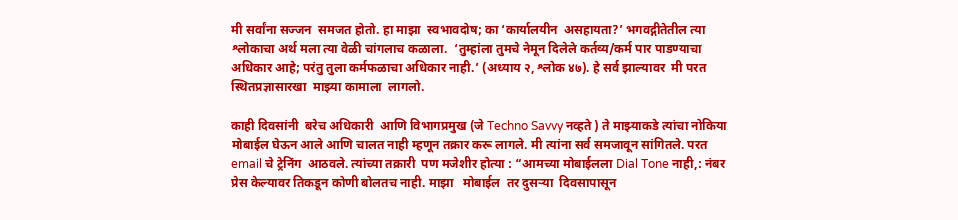मी सर्वांना सज्जन  समजत होतो. हा माझा  स्वभावदोष; का ‘कार्यालयीन  असहायता?’ भगवद्गीतेतील त्या श्लोकाचा अर्थ मला त्या वेळी चांगलाच कळाला.  ‘तुम्हांला तुमचे नेमून दिलेले कर्तव्य/कर्म पार पाडण्याचा अधिकार आहे; परंतु तुला कर्मफळाचा अधिकार नाही.’ (अध्याय २, श्लोक ४७). हे सर्व झाल्यावर  मी परत स्थितप्रज्ञासारखा  माझ्या कामाला  लागलो.

काही दिवसांनी  बरेच अधिकारी  आणि विभागप्रमुख (जे Techno Savvy नव्हते ) ते माझ्याकडे त्यांचा नोकिया  मोबाईल घेऊन आले आणि चालत नाही म्हणून तक्रार करू लागले. मी त्यांना सर्व समजावून सांगितले. परत email चे ट्रेनिंग  आठवले. त्यांच्या तक्रारी  पण मजेशीर होत्या : “आमच्या मोबाईलला Dial Tone नाही,: नंबर प्रेस केल्यावर तिकडून कोणी बोलतच नाही. माझा   मोबाईल  तर दुसऱ्या  दिवसापासून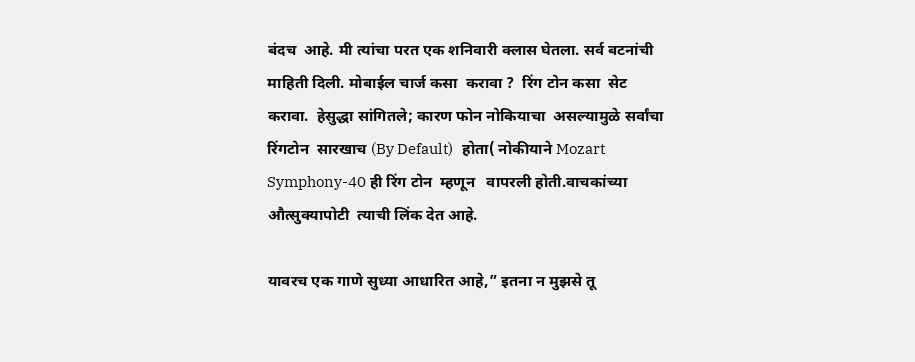बंदच  आहे. मी त्यांचा परत एक शनिवारी क्लास घेतला. सर्व बटनांची  माहिती दिली. मोबाईल चार्ज कसा  करावा ?  रिंग टोन कसा  सेट करावा.  हेसुद्धा सांगितले; कारण फोन नोकियाचा  असल्यामुळे सर्वांचा  रिंगटोन  सारखाच (By Default)   होता( नोकीयाने Mozart Symphony-40 ही रिंग टोन  म्हणून   वापरली होती.वाचकांच्या औत्सुक्यापोटी  त्याची लिंक देत आहे.

यावरच एक गाणे सुध्या आधारित आहे,” इतना न मुझसे तू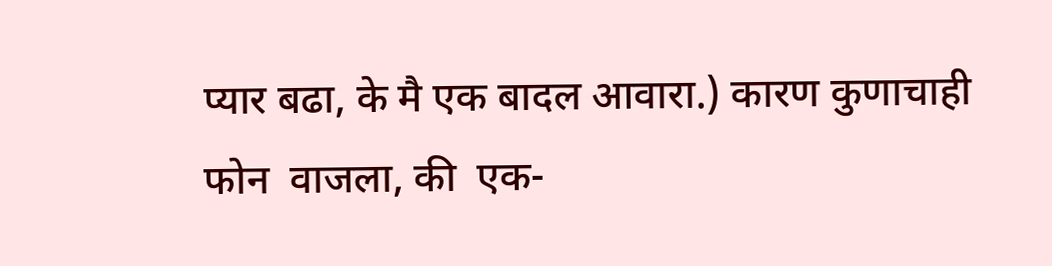प्यार बढा, के मै एक बादल आवारा.) कारण कुणाचाही फोन  वाजला, की  एक-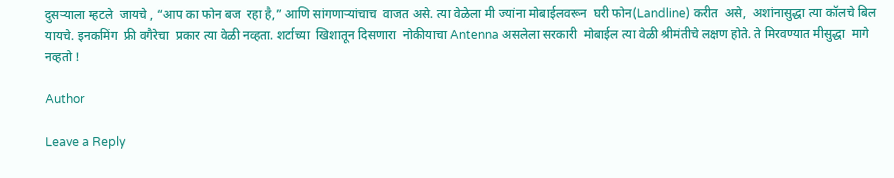दुसऱ्याला म्हटले  जायचे , “आप का फोन बज  रहा है,” आणि सांगणाऱ्यांचाच  वाजत असे. त्या वेळेला मी ज्यांना मोबाईलवरून  घरी फोन(Landline) करीत  असे,  अशांनासुद्धा त्या कॉलचे बिल यायचे. इनकमिंग  फ्री वगैरेचा  प्रकार त्या वेळी नव्हता. शर्टाच्या  खिशातून दिसणारा  नोकीयाचा Antenna असलेला सरकारी  मोबाईल त्या वेळी श्रीमंतीचे लक्षण होते. ते मिरवण्यात मीसुद्धा  मागे नव्हतो !

Author

Leave a Reply